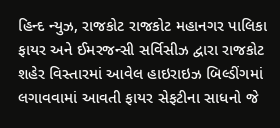હિન્દ ન્યુઝ, રાજકોટ રાજકોટ મહાનગર પાલિકા ફાયર અને ઈમરજન્સી સર્વિસીઝ દ્વારા રાજકોટ શહેર વિસ્તારમાં આવેલ હાઇરાઇઝ બિલ્ડીંગમાં લગાવવામાં આવતી ફાયર સેફટીના સાધનો જે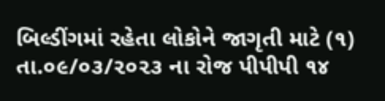બિલ્ડીંગમાં રહેતા લોકોને જાગૃતી માટે (૧) તા.૦૯/૦૩/૨૦૨૩ ના રોજ પીપીપી ૧૪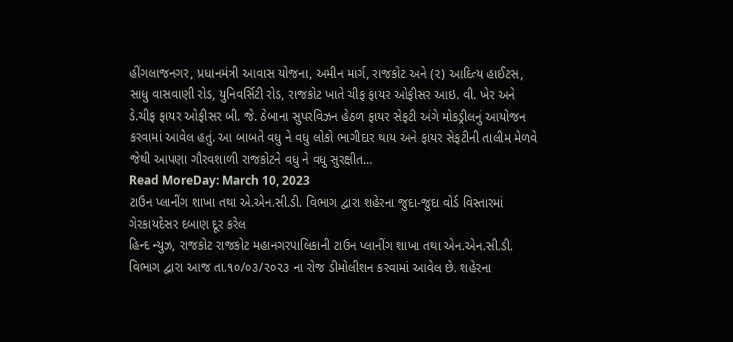હીંગલાજનગર, પ્રધાનમંત્રી આવાસ યોજના, અમીન માર્ગ, રાજકોટ અને (૨) આદિત્ય હાઈટસ, સાધુ વાસવાણી રોડ, યુનિવર્સિટી રોડ, રાજકોટ ખાતે ચીફ ફાયર ઓફીસર આઇ. વી. ખેર અને ડે.ચીફ ફાયર ઓફીસર બી. જે. ઠેબાના સુપરવિઝન હેઠળ ફાયર સેફટી અંગે મોકડ્રીલનું આયોજન કરવામાં આવેલ હતું. આ બાબતે વધુ ને વધુ લોકો ભાગીદાર થાય અને ફાયર સેફટીની તાલીમ મેળવે જેથી આપણા ગૌરવશાળી રાજકોટને વધુ ને વધુ સુરક્ષીત…
Read MoreDay: March 10, 2023
ટાઉન પ્લાનીંગ શાખા તથા એ.એન.સી.ડી. વિભાગ દ્વારા શહેરના જુદા-જુદા વોર્ડ વિસ્તારમાં ગેરકાયદેસર દબાણ દૂર કરેલ
હિન્દ ન્યુઝ, રાજકોટ રાજકોટ મહાનગરપાલિકાની ટાઉન પ્લાનીંગ શાખા તથા એન.એન.સી.ડી. વિભાગ દ્વારા આજ તા.૧૦/૦૩/૨૦૨૩ ના રોજ ડીમોલીશન કરવામાં આવેલ છે. શહેરના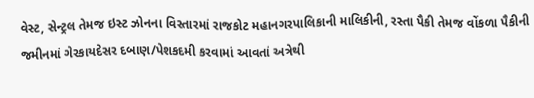વેસ્ટ, સેન્ટ્રલ તેમજ ઇસ્ટ ઝોનના વિસ્તારમાં રાજકોટ મહાનગરપાલિકાની માલિકીની, રસ્તા પૈકી તેમજ વોંકળા પૈકીની જમીનમાં ગેરકાયદેસર દબાણ/પેશકદમી કરવામાં આવતાં અત્રેથી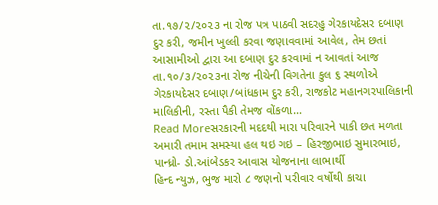તા.૧૭/૨/૨૦૨૩ ના રોજ પત્ર પાઠવી સદરહુ ગેરકાયદેસર દબાણ દુર કરી, જમીન ખુલ્લી કરવા જણાવવામાં આવેલ, તેમ છતાં આસામીઓ દ્વારા આ દબાણ દુર કરવામાં ન આવતાં આજ તા.૧૦/૩/૨૦૨૩ના રોજ નીચેની વિગતેના કુલ ૬ સ્થળોએ ગેરકાયદેસર દબાણ/બાંધકામ દુર કરી, રાજકોટ મહાનગરપાલિકાની માલિકીની, રસ્તા પૈકી તેમજ વોંકળા…
Read Moreસરકારની મદદથી મારા પરિવારને પાકી છત મળતા અમારી તમામ સમસ્યા હલ થઇ ગઇ – હિરજીભાઇ સુમારભાઇ, પાન્ધ્રો- ડો.આંબેડકર આવાસ યોજનાના લાભાર્થી
હિન્દ ન્યુઝ, ભુજ મારો ૮ જણનો પરીવાર વર્ષોથી કાચા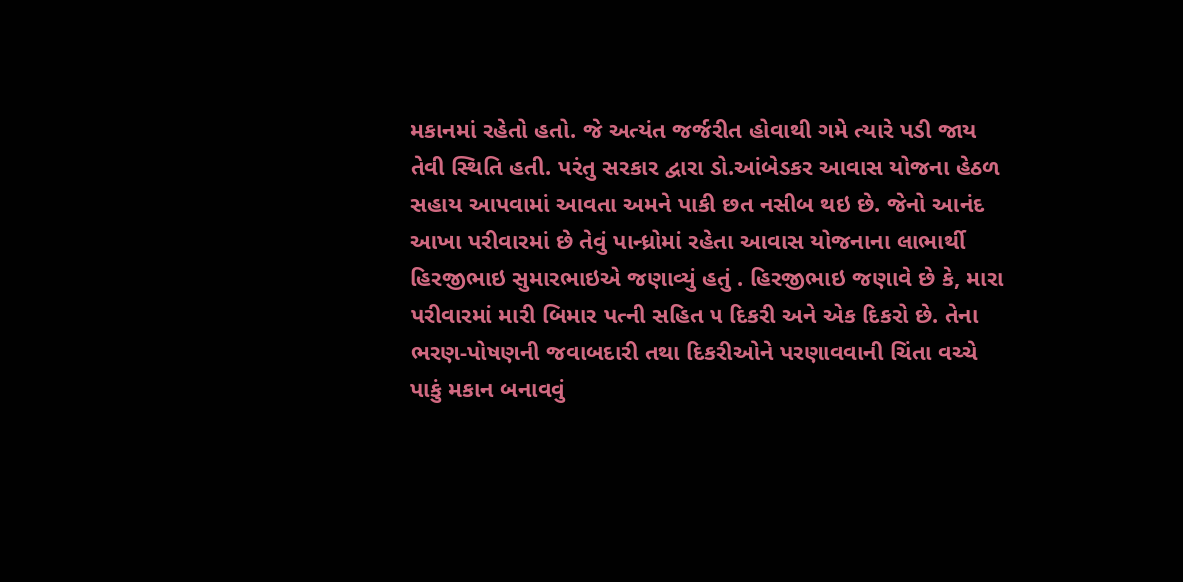મકાનમાં રહેતો હતો. જે અત્યંત જર્જરીત હોવાથી ગમે ત્યારે પડી જાય તેવી સ્થિતિ હતી. પરંતુ સરકાર દ્વારા ડો.આંબેડકર આવાસ યોજના હેઠળ સહાય આપવામાં આવતા અમને પાકી છત નસીબ થઇ છે. જેનો આનંદ આખા પરીવારમાં છે તેવું પાન્ધ્રોમાં રહેતા આવાસ યોજનાના લાભાર્થી હિરજીભાઇ સુમારભાઇએ જણાવ્યું હતું . હિરજીભાઇ જણાવે છે કે, મારા પરીવારમાં મારી બિમાર પત્ની સહિત ૫ દિકરી અને એક દિકરો છે. તેના ભરણ-પોષણની જવાબદારી તથા દિકરીઓને પરણાવવાની ચિંતા વચ્ચે પાકું મકાન બનાવવું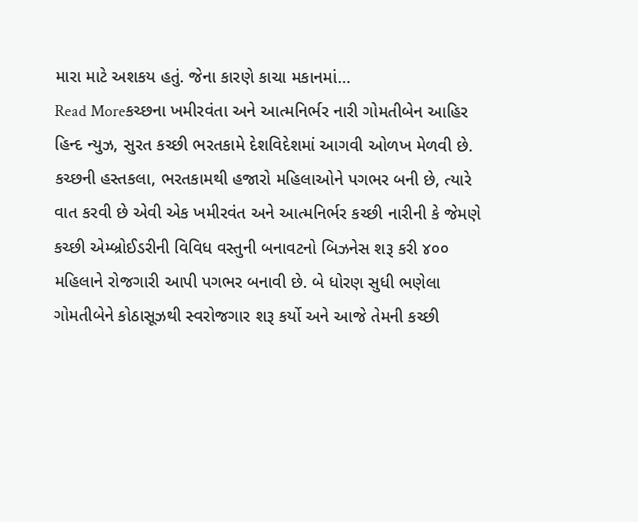મારા માટે અશકય હતું. જેના કારણે કાચા મકાનમાં…
Read Moreકચ્છના ખમીરવંતા અને આત્મનિર્ભર નારી ગોમતીબેન આહિર
હિન્દ ન્યુઝ, સુરત કચ્છી ભરતકામે દેશવિદેશમાં આગવી ઓળખ મેળવી છે. કચ્છની હસ્તકલા, ભરતકામથી હજારો મહિલાઓને પગભર બની છે, ત્યારે વાત કરવી છે એવી એક ખમીરવંત અને આત્મનિર્ભર કચ્છી નારીની કે જેમણે કચ્છી એમ્બ્રોઈડરીની વિવિધ વસ્તુની બનાવટનો બિઝનેસ શરૂ કરી ૪૦૦ મહિલાને રોજગારી આપી પગભર બનાવી છે. બે ધોરણ સુધી ભણેલા ગોમતીબેને કોઠાસૂઝથી સ્વરોજગાર શરૂ કર્યો અને આજે તેમની કચ્છી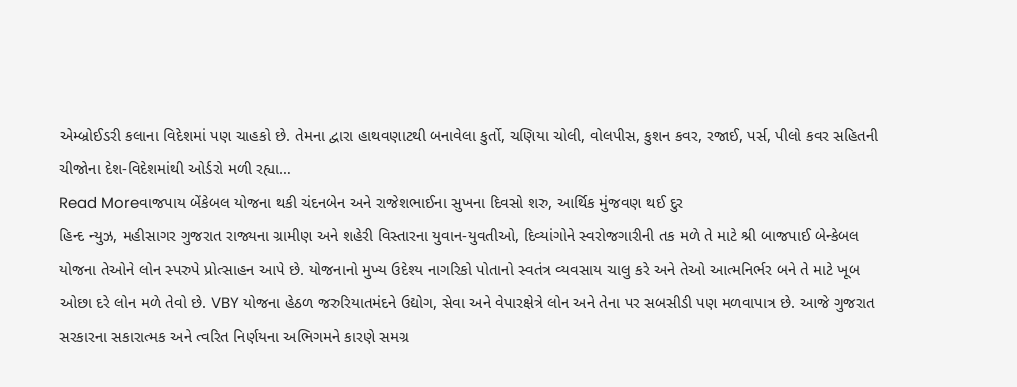એમ્બ્રોઈડરી કલાના વિદેશમાં પણ ચાહકો છે. તેમના દ્વારા હાથવણાટથી બનાવેલા કુર્તો, ચણિયા ચોલી, વોલપીસ, કુશન કવર, રજાઈ, પર્સ, પીલો કવર સહિતની ચીજોના દેશ-વિદેશમાંથી ઓર્ડરો મળી રહ્યા…
Read Moreવાજપાય બેંકેબલ યોજના થકી ચંદનબેન અને રાજેશભાઈના સુખના દિવસો શરુ, આર્થિક મુંજવણ થઈ દુર
હિન્દ ન્યુઝ, મહીસાગર ગુજરાત રાજ્યના ગ્રામીણ અને શહેરી વિસ્તારના યુવાન-યુવતીઓ, દિવ્યાંગોને સ્વરોજગારીની તક મળે તે માટે શ્રી બાજપાઈ બેન્કેબલ યોજના તેઓને લોન સ્પરુપે પ્રોત્સાહન આપે છે. યોજનાનો મુખ્ય ઉદેશ્ય નાગરિકો પોતાનો સ્વતંત્ર વ્યવસાય ચાલુ કરે અને તેઓ આત્મનિર્ભર બને તે માટે ખૂબ ઓછા દરે લોન મળે તેવો છે. VBY યોજના હેઠળ જરુરિયાતમંદને ઉદ્યોગ, સેવા અને વેપારક્ષેત્રે લોન અને તેના પર સબસીડી પણ મળવાપાત્ર છે. આજે ગુજરાત સરકારના સકારાત્મક અને ત્વરિત નિર્ણયના અભિગમને કારણે સમગ્ર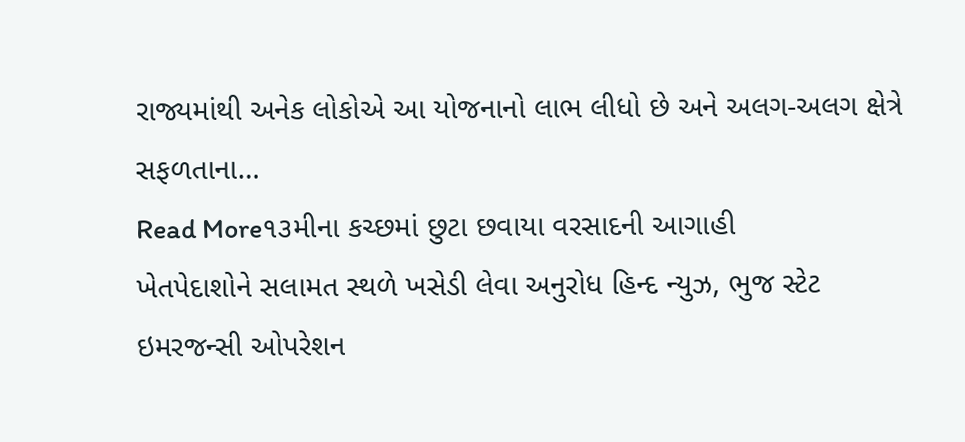રાજ્યમાંથી અનેક લોકોએ આ યોજનાનો લાભ લીધો છે અને અલગ-અલગ ક્ષેત્રે સફળતાના…
Read More૧૩મીના કચ્છમાં છુટા છવાયા વરસાદની આગાહી
ખેતપેદાશોને સલામત સ્થળે ખસેડી લેવા અનુરોધ હિન્દ ન્યુઝ, ભુજ સ્ટેટ ઇમરજન્સી ઓપરેશન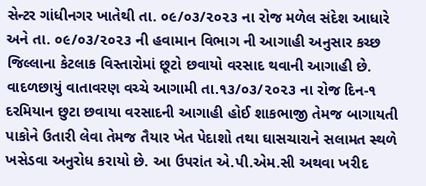સેન્ટર ગાંધીનગર ખાતેથી તા. ૦૯/૦૩/૨૦૨૩ ના રોજ મળેલ સંદેશ આધારે અને તા. ૦૯/૦૩/૨૦૨૩ ની હવામાન વિભાગ ની આગાહી અનુસાર કચ્છ જિલ્લાના કેટલાક વિસ્તારોમાં છૂટો છવાયો વરસાદ થવાની આગાહી છે. વાદળછાયું વાતાવરણ વચ્ચે આગામી તા.૧૩/૦૩/૨૦૨૩ ના રોજ દિન-૧ દરમિયાન છુટા છવાયા વરસાદની આગાહી હોઈ શાકભાજી તેમજ બાગાયતી પાકોને ઉતારી લેવા તેમજ તૈયાર ખેત પેદાશો તથા ઘાસચારાને સલામત સ્થળે ખસેડવા અનુરોધ કરાયો છે. આ ઉપરાંત એ.પી.એમ.સી અથવા ખરીદ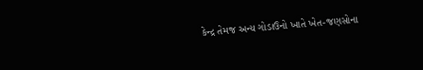કેન્દ્ર તેમજ અન્ય ગોડાઉનો ખાતે ખેત-જણસોના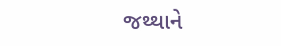જથ્થાને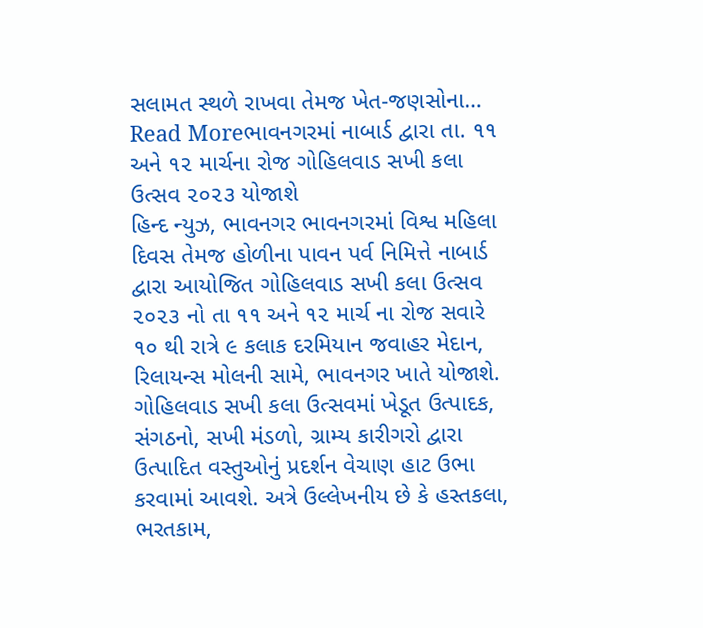સલામત સ્થળે રાખવા તેમજ ખેત-જણસોના…
Read Moreભાવનગરમાં નાબાર્ડ દ્વારા તા. ૧૧ અને ૧૨ માર્ચના રોજ ગોહિલવાડ સખી કલા ઉત્સવ ૨૦૨૩ યોજાશે
હિન્દ ન્યુઝ, ભાવનગર ભાવનગરમાં વિશ્વ મહિલા દિવસ તેમજ હોળીના પાવન પર્વ નિમિત્તે નાબાર્ડ દ્વારા આયોજિત ગોહિલવાડ સખી કલા ઉત્સવ ૨૦૨૩ નો તા ૧૧ અને ૧૨ માર્ચ ના રોજ સવારે ૧૦ થી રાત્રે ૯ કલાક દરમિયાન જવાહર મેદાન, રિલાયન્સ મોલની સામે, ભાવનગર ખાતે યોજાશે. ગોહિલવાડ સખી કલા ઉત્સવમાં ખેડૂત ઉત્પાદક, સંગઠનો, સખી મંડળો, ગ્રામ્ય કારીગરો દ્વારા ઉત્પાદિત વસ્તુઓનું પ્રદર્શન વેચાણ હાટ ઉભા કરવામાં આવશે. અત્રે ઉલ્લેખનીય છે કે હસ્તકલા, ભરતકામ,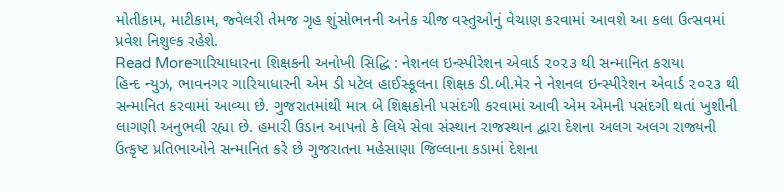મોતીકામ, માટીકામ, જ્વેલરી તેમજ ગૃહ શુંસોભનની અનેક ચીજ વસ્તુઓનું વેચાણ કરવામાં આવશે આ કલા ઉત્સવમાં પ્રવેશ નિશુલ્ક રહેશે.
Read Moreગારિયાધારના શિક્ષકની અનોખી સિદ્ધિ : નેશનલ ઇન્સ્પીરેશન એવાર્ડ ૨૦૨૩ થી સન્માનિત કરાયા
હિન્દ ન્યુઝ, ભાવનગર ગારિયાધારની એમ ડી પટેલ હાઈસ્કૂલના શિક્ષક ડી.બી.મેર ને નેશનલ ઇન્સ્પીરેશન એવાર્ડ ૨૦૨૩ થી સન્માનિત કરવામાં આવ્યા છે. ગુજરાતમાંથી માત્ર બે શિક્ષકોની પસંદગી કરવામાં આવી એમ એમની પસંદગી થતાં ખુશીની લાગણી અનુભવી રહ્યા છે. હમારી ઉડાન આપનો કે લિયે સેવા સંસ્થાન રાજસ્થાન દ્વારા દેશના અલગ અલગ રાજ્યની ઉત્કૃષ્ટ પ્રતિભાઓને સન્માનિત કરે છે ગુજરાતના મહેસાણા જિલ્લાના કડામાં દેશના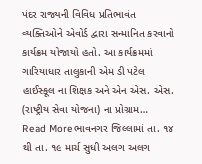પંદર રાજ્યની વિવિધ પ્રતિભાવંત વ્યક્તિઓને એવોર્ડ દ્વારા સન્માનિત કરવાનો કાર્યક્રમ યોજાયો હતો. આ કાર્યક્રમમાં ગારિયાધાર તાલુકાની એમ ડી પટેલ હાઈસ્કૂલ ના શિક્ષક અને એન એસ. એસ. (રાષ્ટ્રીય સેવા યોજના) ના પ્રોગ્રામ…
Read Moreભાવનગર જિલ્લામાં તા. ૧૪ થી તા. ૧૯ માર્ચ સુધી અલગ અલગ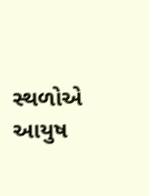સ્થળોએ આયુષ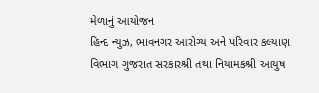મેળાનું આયોજન
હિન્દ ન્યુઝ, ભાવનગર આરોગ્ય અને પરિવાર કલ્યાણ વિભાગ ગુજરાત સરકારશ્રી તથા નિયામકશ્રી આયુષ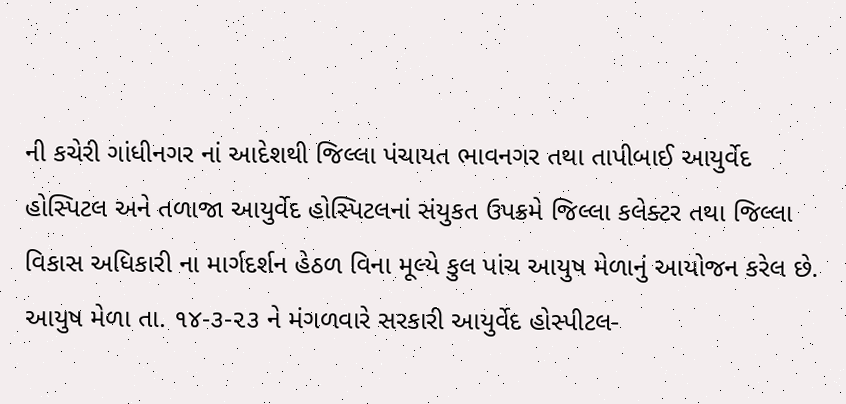ની કચેરી ગાંધીનગર નાં આદેશથી જિલ્લા પંચાયત ભાવનગર તથા તાપીબાઈ આયુર્વેદ હોસ્પિટલ અને તળાજા આયુર્વેદ હોસ્પિટલનાં સંયુકત ઉપક્રમે જિલ્લા કલેક્ટર તથા જિલ્લા વિકાસ અધિકારી ના માર્ગદર્શન હેઠળ વિના મૂલ્યે કુલ પાંચ આયુષ મેળાનું આયોજન કરેલ છે. આયુષ મેળા તા. ૧૪-૩-૨૩ ને મંગળવારે સરકારી આયુર્વેદ હોસ્પીટલ-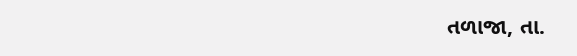તળાજા, તા.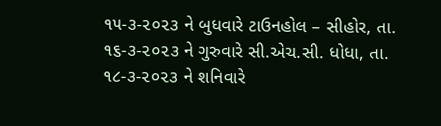૧૫-૩-૨૦૨૩ ને બુધવારે ટાઉનહોલ – સીહોર, તા. ૧૬-૩-૨૦૨૩ ને ગુરુવારે સી.એચ.સી. ધોધા, તા. ૧૮-૩-૨૦૨૩ ને શનિવારે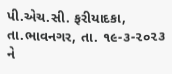પી.એચ.સી. ફરીયાદકા, તા.ભાવનગર, તા. ૧૯-૩-૨૦૨૩ ને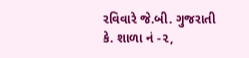રવિવારે જે.બી. ગુજરાતી કે. શાળા નં -૨,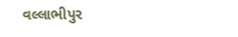વલ્લાભીપુર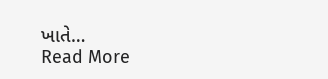ખાતે…
Read More